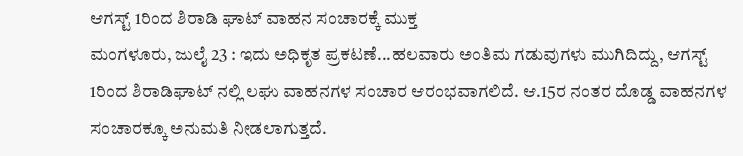ಆಗಸ್ಟ್ 1ರಿಂದ ಶಿರಾಡಿ ಘಾಟ್ ವಾಹನ ಸಂಚಾರಕ್ಕೆ ಮುಕ್ತ
ಮಂಗಳೂರು, ಜುಲೈ 23 : ಇದು ಅಧಿಕೃತ ಪ್ರಕಟಣೆ...ಹಲವಾರು ಅಂತಿಮ ಗಡುವುಗಳು ಮುಗಿದಿದ್ದು, ಆಗಸ್ಟ್ 1ರಿಂದ ಶಿರಾಡಿಘಾಟ್ ನಲ್ಲಿ ಲಘು ವಾಹನಗಳ ಸಂಚಾರ ಆರಂಭವಾಗಲಿದೆ. ಆ.15ರ ನಂತರ ದೊಡ್ಡ ವಾಹನಗಳ ಸಂಚಾರಕ್ಕೂ ಅನುಮತಿ ನೀಡಲಾಗುತ್ತದೆ.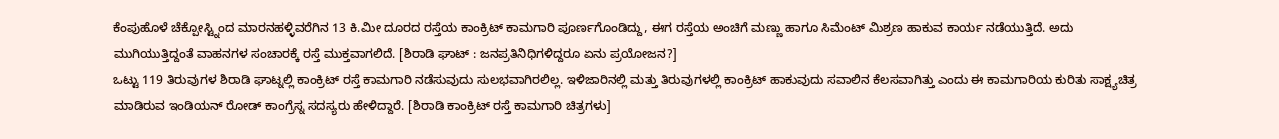ಕೆಂಪುಹೊಳೆ ಚೆಕ್ಪೋಸ್ಟ್ನಿಂದ ಮಾರನಹಳ್ಳಿವರೆಗಿನ 13 ಕಿ.ಮೀ ದೂರದ ರಸ್ತೆಯ ಕಾಂಕ್ರಿಟ್ ಕಾಮಗಾರಿ ಪೂರ್ಣಗೊಂಡಿದ್ದು, ಈಗ ರಸ್ತೆಯ ಅಂಚಿಗೆ ಮಣ್ಣು ಹಾಗೂ ಸಿಮೆಂಟ್ ಮಿಶ್ರಣ ಹಾಕುವ ಕಾರ್ಯ ನಡೆಯುತ್ತಿದೆ. ಅದು ಮುಗಿಯುತ್ತಿದ್ದಂತೆ ವಾಹನಗಳ ಸಂಚಾರಕ್ಕೆ ರಸ್ತೆ ಮುಕ್ತವಾಗಲಿದೆ. [ಶಿರಾಡಿ ಘಾಟ್ : ಜನಪ್ರತಿನಿಧಿಗಳಿದ್ದರೂ ಏನು ಪ್ರಯೋಜನ?]
ಒಟ್ಟು 119 ತಿರುವುಗಳ ಶಿರಾಡಿ ಘಾಟ್ನಲ್ಲಿ ಕಾಂಕ್ರಿಟ್ ರಸ್ತೆ ಕಾಮಗಾರಿ ನಡೆಸುವುದು ಸುಲಭವಾಗಿರಲಿಲ್ಲ. ಇಳಿಜಾರಿನಲ್ಲಿ ಮತ್ತು ತಿರುವುಗಳಲ್ಲಿ ಕಾಂಕ್ರಿಟ್ ಹಾಕುವುದು ಸವಾಲಿನ ಕೆಲಸವಾಗಿತ್ತು ಎಂದು ಈ ಕಾಮಗಾರಿಯ ಕುರಿತು ಸಾಕ್ಷ್ಯಚಿತ್ರ ಮಾಡಿರುವ ಇಂಡಿಯನ್ ರೋಡ್ ಕಾಂಗ್ರೆಸ್ನ ಸದಸ್ಯರು ಹೇಳಿದ್ದಾರೆ. [ಶಿರಾಡಿ ಕಾಂಕ್ರಿಟ್ ರಸ್ತೆ ಕಾಮಗಾರಿ ಚಿತ್ರಗಳು]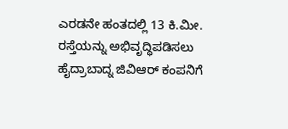ಎರಡನೇ ಹಂತದಲ್ಲಿ 13 ಕಿ.ಮೀ. ರಸ್ತೆಯನ್ನು ಅಭಿವೃದ್ಧಿಪಡಿಸಲು ಹೈದ್ರಾಬಾದ್ನ ಜಿವಿಆರ್ ಕಂಪನಿಗೆ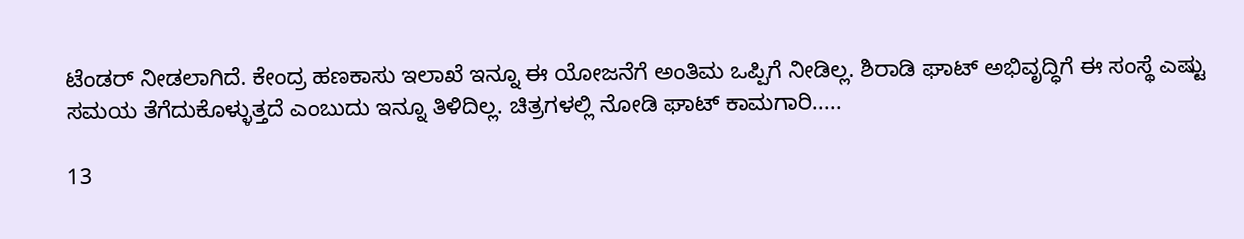ಟೆಂಡರ್ ನೀಡಲಾಗಿದೆ. ಕೇಂದ್ರ ಹಣಕಾಸು ಇಲಾಖೆ ಇನ್ನೂ ಈ ಯೋಜನೆಗೆ ಅಂತಿಮ ಒಪ್ಪಿಗೆ ನೀಡಿಲ್ಲ. ಶಿರಾಡಿ ಘಾಟ್ ಅಭಿವೃದ್ಧಿಗೆ ಈ ಸಂಸ್ಥೆ ಎಷ್ಟು ಸಮಯ ತೆಗೆದುಕೊಳ್ಳುತ್ತದೆ ಎಂಬುದು ಇನ್ನೂ ತಿಳಿದಿಲ್ಲ. ಚಿತ್ರಗಳಲ್ಲಿ ನೋಡಿ ಘಾಟ್ ಕಾಮಗಾರಿ.....

13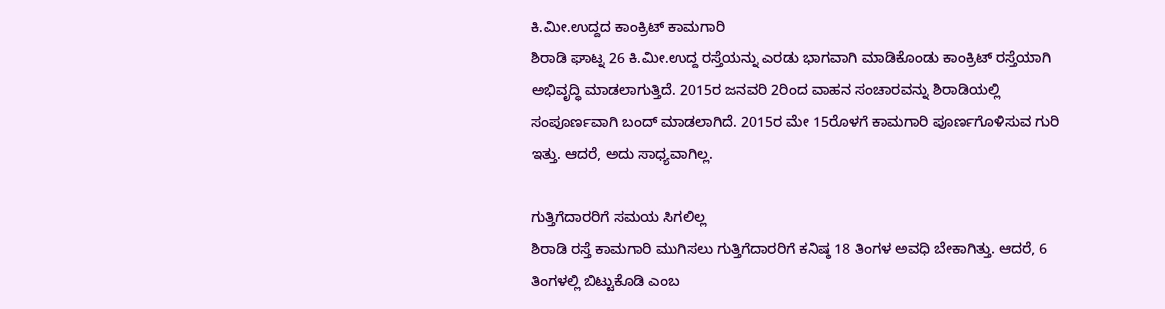ಕಿ.ಮೀ.ಉದ್ದದ ಕಾಂಕ್ರಿಟ್ ಕಾಮಗಾರಿ
ಶಿರಾಡಿ ಘಾಟ್ನ 26 ಕಿ.ಮೀ.ಉದ್ದ ರಸ್ತೆಯನ್ನು ಎರಡು ಭಾಗವಾಗಿ ಮಾಡಿಕೊಂಡು ಕಾಂಕ್ರಿಟ್ ರಸ್ತೆಯಾಗಿ ಅಭಿವೃದ್ಧಿ ಮಾಡಲಾಗುತ್ತಿದೆ. 2015ರ ಜನವರಿ 2ರಿಂದ ವಾಹನ ಸಂಚಾರವನ್ನು ಶಿರಾಡಿಯಲ್ಲಿ ಸಂಪೂರ್ಣವಾಗಿ ಬಂದ್ ಮಾಡಲಾಗಿದೆ. 2015ರ ಮೇ 15ರೊಳಗೆ ಕಾಮಗಾರಿ ಪೂರ್ಣಗೊಳಿಸುವ ಗುರಿ ಇತ್ತು. ಆದರೆ, ಅದು ಸಾಧ್ಯವಾಗಿಲ್ಲ.

ಗುತ್ತಿಗೆದಾರರಿಗೆ ಸಮಯ ಸಿಗಲಿಲ್ಲ
ಶಿರಾಡಿ ರಸ್ತೆ ಕಾಮಗಾರಿ ಮುಗಿಸಲು ಗುತ್ತಿಗೆದಾರರಿಗೆ ಕನಿಷ್ಠ 18 ತಿಂಗಳ ಅವಧಿ ಬೇಕಾಗಿತ್ತು. ಆದರೆ, 6 ತಿಂಗಳಲ್ಲಿ ಬಿಟ್ಟುಕೊಡಿ ಎಂಬ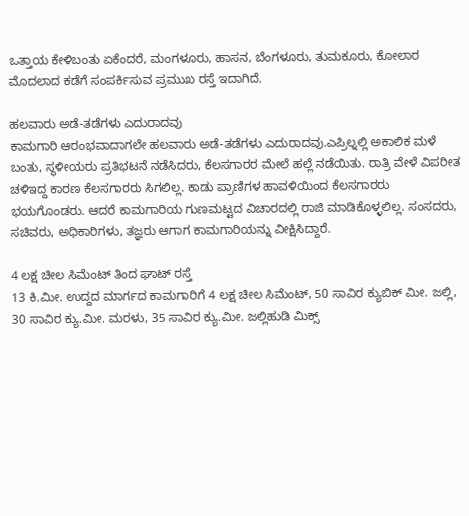ಒತ್ತಾಯ ಕೇಳಿಬಂತು ಏಕೆಂದರೆ, ಮಂಗಳೂರು, ಹಾಸನ, ಬೆಂಗಳೂರು, ತುಮಕೂರು, ಕೋಲಾರ ಮೊದಲಾದ ಕಡೆಗೆ ಸಂಪರ್ಕಿಸುವ ಪ್ರಮುಖ ರಸ್ತೆ ಇದಾಗಿದೆ.

ಹಲವಾರು ಅಡೆ-ತಡೆಗಳು ಎದುರಾದವು
ಕಾಮಗಾರಿ ಆರಂಭವಾದಾಗಲೇ ಹಲವಾರು ಅಡೆ-ತಡೆಗಳು ಎದುರಾದವು.ಎಪ್ರಿಲ್ನಲ್ಲಿ ಅಕಾಲಿಕ ಮಳೆ ಬಂತು, ಸ್ಥಳೀಯರು ಪ್ರತಿಭಟನೆ ನಡೆಸಿದರು, ಕೆಲಸಗಾರರ ಮೇಲೆ ಹಲ್ಲೆ ನಡೆಯಿತು. ರಾತ್ರಿ ವೇಳೆ ವಿಪರೀತ ಚಳಿಇದ್ದ ಕಾರಣ ಕೆಲಸಗಾರರು ಸಿಗಲಿಲ್ಲ. ಕಾಡು ಪ್ರಾಣಿಗಳ ಹಾವಳಿಯಿಂದ ಕೆಲಸಗಾರರು ಭಯಗೊಂಡರು. ಆದರೆ ಕಾಮಗಾರಿಯ ಗುಣಮಟ್ಟದ ವಿಚಾರದಲ್ಲಿ ರಾಜಿ ಮಾಡಿಕೊಳ್ಳಲಿಲ್ಲ. ಸಂಸದರು, ಸಚಿವರು, ಅಧಿಕಾರಿಗಳು, ತಜ್ಞರು ಆಗಾಗ ಕಾಮಗಾರಿಯನ್ನು ವೀಕ್ಷಿಸಿದ್ದಾರೆ.

4 ಲಕ್ಷ ಚೀಲ ಸಿಮೆಂಟ್ ತಿಂದ ಘಾಟ್ ರಸ್ತೆ
13 ಕಿ.ಮೀ. ಉದ್ದದ ಮಾರ್ಗದ ಕಾಮಗಾರಿಗೆ 4 ಲಕ್ಷ ಚೀಲ ಸಿಮೆಂಟ್, 50 ಸಾವಿರ ಕ್ಯುಬಿಕ್ ಮೀ. ಜಲ್ಲಿ, 30 ಸಾವಿರ ಕ್ಯು.ಮೀ. ಮರಳು, 35 ಸಾವಿರ ಕ್ಯು.ಮೀ. ಜಲ್ಲಿಹುಡಿ ಮಿಕ್ಸ್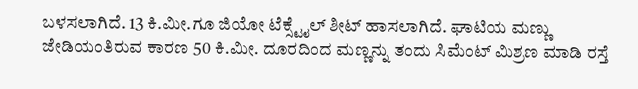ಬಳಸಲಾಗಿದೆ. 13 ಕಿ.ಮೀ.ಗೂ ಜಿಯೋ ಟೆಕ್ಸ್ಟೈಲ್ ಶೀಟ್ ಹಾಸಲಾಗಿದೆ. ಘಾಟಿಯ ಮಣ್ಣು ಜೇಡಿಯಂತಿರುವ ಕಾರಣ 50 ಕಿ.ಮೀ. ದೂರದಿಂದ ಮಣ್ಣನ್ನು ತಂದು ಸಿಮೆಂಟ್ ಮಿಶ್ರಣ ಮಾಡಿ ರಸ್ತೆ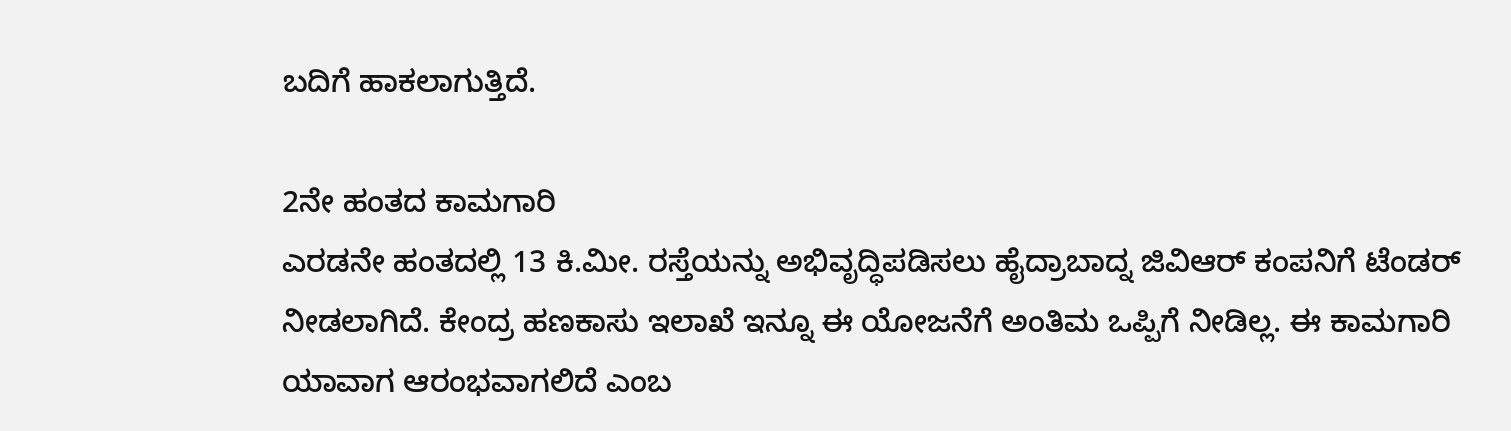ಬದಿಗೆ ಹಾಕಲಾಗುತ್ತಿದೆ.

2ನೇ ಹಂತದ ಕಾಮಗಾರಿ
ಎರಡನೇ ಹಂತದಲ್ಲಿ 13 ಕಿ.ಮೀ. ರಸ್ತೆಯನ್ನು ಅಭಿವೃದ್ಧಿಪಡಿಸಲು ಹೈದ್ರಾಬಾದ್ನ ಜಿವಿಆರ್ ಕಂಪನಿಗೆ ಟೆಂಡರ್ ನೀಡಲಾಗಿದೆ. ಕೇಂದ್ರ ಹಣಕಾಸು ಇಲಾಖೆ ಇನ್ನೂ ಈ ಯೋಜನೆಗೆ ಅಂತಿಮ ಒಪ್ಪಿಗೆ ನೀಡಿಲ್ಲ. ಈ ಕಾಮಗಾರಿ ಯಾವಾಗ ಆರಂಭವಾಗಲಿದೆ ಎಂಬ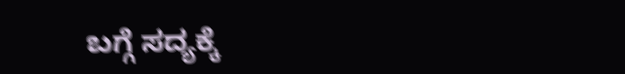ಬಗ್ಗೆ ಸದ್ಯಕ್ಕೆ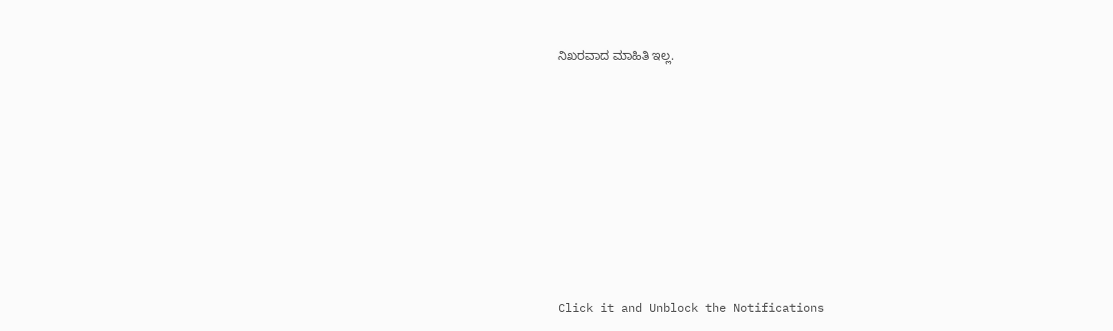ನಿಖರವಾದ ಮಾಹಿತಿ ಇಲ್ಲ.












Click it and Unblock the Notifications